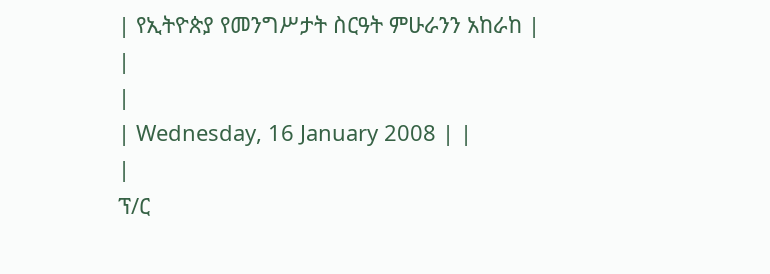| የኢትዮጵያ የመንግሥታት ስርዓት ምሁራንን አከራከ |
|
|
| Wednesday, 16 January 2008 | |
|
ፕ/ር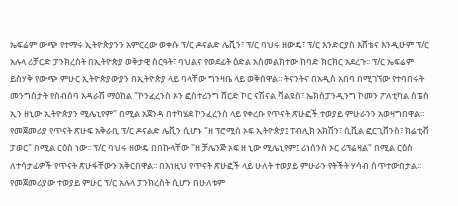ኤፍሬም ውጭ የተማሩ ኢትዮጵያንን አምርረው ወቀሱ ፕ/ር ዶናልድ ሌቪን፣ ፕ/ር ባህሩ ዘውዴ፣ ፕ/ር እንድርያስ እሸቴና እንዲሁም ፕ/ር አሉላ ሪቻርድ ፓንክረስት በኢትዮጵያ ወቅታዊ ስርዓት፣ ባህልና የወደፊት ዕድል አስመልክተው ከባድ ክርክር አደረጉ፡፡ ፕ/ር ኤፍሬም ይስሃቅ የውጭ ምሁር ኢትዮጵያውያን በኢትዮጵያ ላይ ባላቸው ግንዛቤ ላይ ወቅሰዋል፡፡ ትናንትና በአዲስ አበባ በሚገኘው የተባበሩት መንግስታት የስብሰባ አዳራሽ ማዕከል "ኮንፈረንስ ኦን ፎስተሪንግ ሸርድ ኮር ናሽናል ቫልዩስ፣ ኤክስፓንዲንግ ኮመን ፖለቲካል ስፔስ ኢን ዘኒው ኢትዮጵያን ሚሌኒየም" በሚል አጀንዳ በተካሄደ ኮንፈረንስ ላይ የቀረቡ የጥናት ጽሁፎች ተወያይ ምሁራንን አወዛግበዋል፡፡ የመጀመሪያ የጥናት ጽሁፍ አቅራቢ ፕ/ር ዶናልድ ሌቪን ሲሆኑ "ዘ ፕሮሚስ ኦፍ ኢትዮጵያ፤ ፐብሊክ አክሽን፣ ሲቪል ፎርጊቨንስ፣ ክሬቲቭ ፓወር" በሚል ርዕስ ነው፡፡ ፕ/ር ባህሩ ዘውዴ በበኩላቸው "ዘ ቻሌንጅ ኦፍ ዘ ኒው ሚሌኒየም፤ ሪነሰንስ ኦር ሪፕሬዛል" በሚል ርዕስ ለተሳታፊዎች የጥናት ጽሁፋቸውን አቅርበዋል፡፡ በእነዚህ የጥናት ጽሁፎች ላይ ሁለት ተወያይ ምሁራን የትችት ሃሳብ ሰጥተውበታል፡፡ የመጀመሪያው ተወያይ ምሁር ፕ/ር አሉላ ፓንክረስት ሲሆን በሁለቱም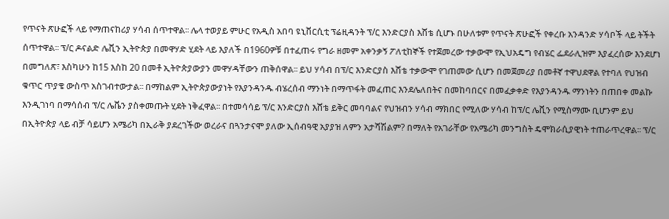የጥናት ጽሁፎች ላይ የማጠናከሪያ ሃሳብ ሰጥተዋል፡፡ ሌላ ተወያይ ምሁር የአዲስ አበባ ዩኒቨርሲቲ ፕሬዚዳንት ፕ/ር እንድርያስ እሸቴ ሲሆኑ በሁለቱም የጥናት ጽሁፎች የቀረቡ አንዳንድ ሃሳቦች ላይ ትችት ሰጥተዋል፡፡ ፕ/ር ዶናልድ ሌቪን ኢትዮጵያ በመዋሃድ ሂደት ላይ እያለች በ1960ዎቹ በተፈጠሩ የግራ ዘመም አቀንቃኝ ፖለቲከኞች የተጀመረው ተቃውሞ የኢህአዴግ የብሄር ፌደራሊዝም እያፈረሰው እንደሆነ በመግለጽ፣ እስካሁን ከ15 እስከ 20 በመቶ ኢትዮጵያውያን መዋሃዳቸውን ጠቅሰዋል፡፡ ይህ ሃሳብ በፕ/ር እንድርያስ እሸቴ ተቃውሞ የገጠመው ሲሆን በመጀመሪያ በመቶኛ ተዋህደዋል የተባለ የህዝብ ቁጥር ጥያቄ ውስጥ አስገብተውታል፡፡ በማከልም ኢትዮጵያውያነት የእያንዳንዱ ብሄረሰብ ማንነት በማጥፋት መፈጠር እንደሌለበትና በመከባበርና በመፈቃቀድ የእያንዳንዱ ማንነትን በጠበቀ መልኩ እንዲገነባ በማሳሰብ ፕ/ር ሌቬን ያስቀመጡት ሂደት ነቅፈዋል፡፡ በተመሳሳይ ፕ/ር እንድርያስ እሸቴ ይቅር መባባልና የህዝብን ሃሳብ ማክበር የሚለው ሃሳብ ከፕ/ር ሌቪን የሚስማሙ ቢሆንም ይህ በኢትዮጵያ ላይ ብቻ ሳይሆን አሜሪካ በኢራቅ ያደረገችው ወረራና በጓንታናሞ ያለው ኢሰብዓዊ አያያዝ ለምን አታሻሽልም? በማለት የአገራቸው የአሜሪካ መንግስት ዴሞክራሲያዊነት ተጠራጥረዋል፡፡ ፕ/ር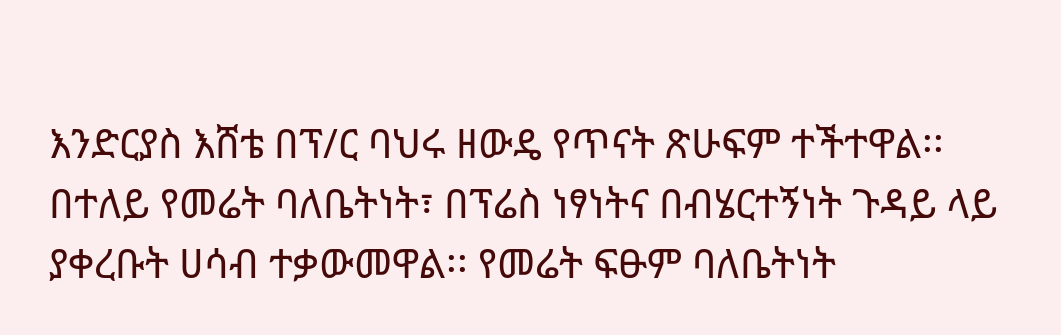እንድርያስ እሸቴ በፕ/ር ባህሩ ዘውዴ የጥናት ጽሁፍም ተችተዋል፡፡ በተለይ የመሬት ባለቤትነት፣ በፕሬስ ነፃነትና በብሄርተኝነት ጉዳይ ላይ ያቀረቡት ሀሳብ ተቃውመዋል፡፡ የመሬት ፍፁም ባለቤትነት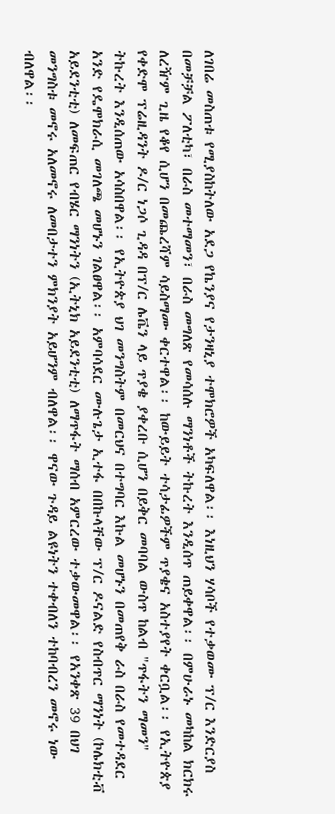ለገበሬ መስጠቱ የሚያስከትለው አደጋ የኬንያና የታንዛኒያ ተሞክሮዎች አካፍለዋል፡፡ እነዚህን ሃሳቦች የተቃወሙ ፕ/ር እንድርያስ በመቻቻል ፖለቲካ፣ በራስ መተማመን፣ በራስ መግለጽ የመሳሰሉ ማንነቶች ትኩረት እንዲሰጥ ጠይቀዋል፡፡ በምሁራኑ መካከል ክርክሩ ለረዥም ጊዜ የቆየ ሲሆን በመጨረሻም ሳይስማሙ ቀርተዋል፡፡ ከውይይት ተሳታፊዎችም ጥያቄና አስተያየት ቀርቧል፡፡ የኢትዮጵያ የቀድሞ ፕሬዚዳንት ዶ/ር ነጋሶ ጊዳዳ በፕ/ር ሌቬን ላይ ጥያቄ ያቀረቡ ሲሆን በይቅር መባባል ውስጥ ከልብ "ጥፋትን ማመን" ትኩረት እንዲሰጠው አሳስበዋል፡፡ የኢትዮጵያ ህገ መንግስትም በመርህና በተግባር እኩል መሆኑን በመጠየቅ ራስ በራስ የመተዳደር አንድ የዴሞክራሲ መገለጫ መሆኑን ገልፀዋል፡፡ አምባሳደር ሙሉጌታ ኢተፋ በበኩላቸው ፕ/ር ዶናልድ የስብጥር ማንነት (ኮሌክቲቭ አይደንቲቲ) ለመፍጠር የብሄር ማንነትን (ኢትኒክ አይደንቲቲ) ለማጥፋት ማሰብ አምርረው ተቃውመዋል፡፡ የአንቀጽ 39 በህገ መንግስቱ መኖሩ አለመኖሩ ለመበታተን ምክንያት አይሆንም ብለዋል፡፡ ዋናው ጉዳይ ልዩነትን ተቀብለን ተከባብረን መኖሩ ነው ብለዋል፡፡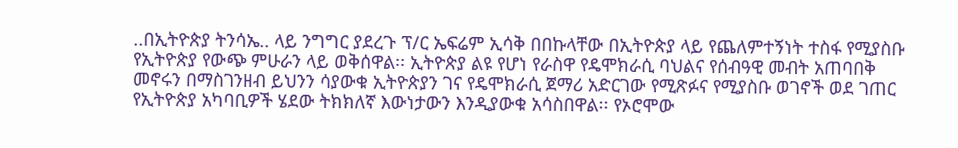..በኢትዮጵያ ትንሳኤ.. ላይ ንግግር ያደረጉ ፕ/ር ኤፍሬም ኢሳቅ በበኩላቸው በኢትዮጵያ ላይ የጨለምተኝነት ተስፋ የሚያስቡ የኢትዮጵያ የውጭ ምሁራን ላይ ወቅሰዋል፡፡ ኢትዮጵያ ልዩ የሆነ የራስዋ የዴሞክራሲ ባህልና የሰብዓዊ መብት አጠባበቅ መኖሩን በማስገንዘብ ይህንን ሳያውቁ ኢትዮጵያን ገና የዴሞክራሲ ጀማሪ አድርገው የሚጽፉና የሚያስቡ ወገኖች ወደ ገጠር የኢትዮጵያ አካባቢዎች ሄደው ትክክለኛ እውነታውን እንዲያውቁ አሳስበዋል፡፡ የኦሮሞው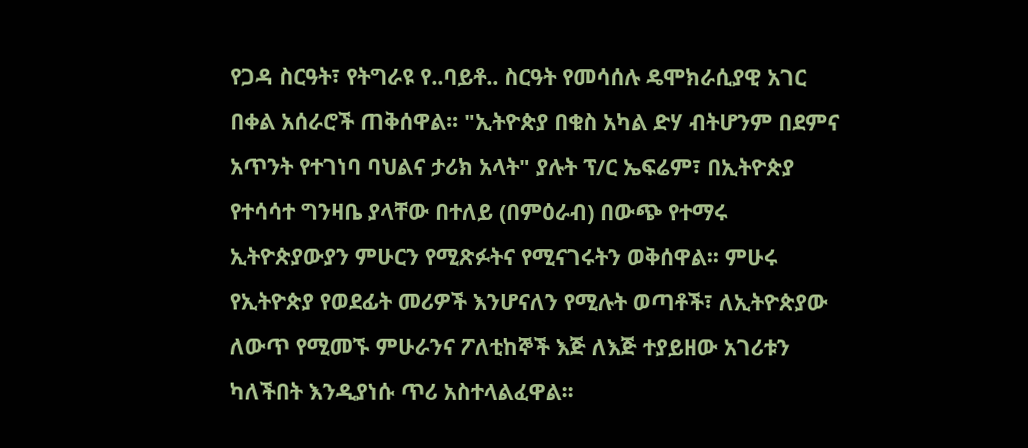የጋዳ ስርዓት፣ የትግራዩ የ..ባይቶ.. ስርዓት የመሳሰሉ ዴሞክራሲያዊ አገር በቀል አሰራሮች ጠቅሰዋል፡፡ "ኢትዮጵያ በቁስ አካል ድሃ ብትሆንም በደምና አጥንት የተገነባ ባህልና ታሪክ አላት" ያሉት ፕ/ር ኤፍሬም፣ በኢትዮጵያ የተሳሳተ ግንዛቤ ያላቸው በተለይ (በምዕራብ) በውጭ የተማሩ ኢትዮጵያውያን ምሁርን የሚጽፉትና የሚናገሩትን ወቅሰዋል፡፡ ምሁሩ የኢትዮጵያ የወደፊት መሪዎች እንሆናለን የሚሉት ወጣቶች፣ ለኢትዮጵያው ለውጥ የሚመኙ ምሁራንና ፖለቲከኞች እጅ ለእጅ ተያይዘው አገሪቱን ካለችበት እንዲያነሱ ጥሪ አስተላልፈዋል፡፡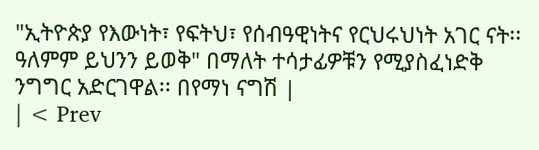"ኢትዮጵያ የእውነት፣ የፍትህ፣ የሰብዓዊነትና የርህሩህነት አገር ናት፡፡ ዓለምም ይህንን ይወቅ" በማለት ተሳታፊዎቹን የሚያስፈነድቅ ንግግር አድርገዋል፡፡ በየማነ ናግሽ |
| < Prev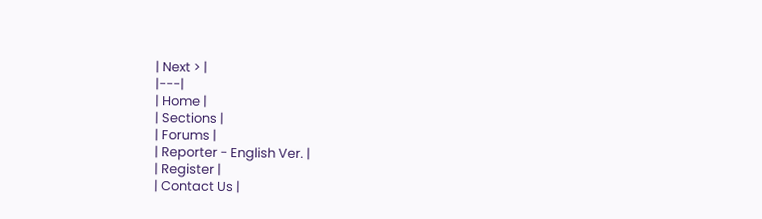| Next > |
|---|
| Home |
| Sections |
| Forums |
| Reporter - English Ver. |
| Register |
| Contact Us |